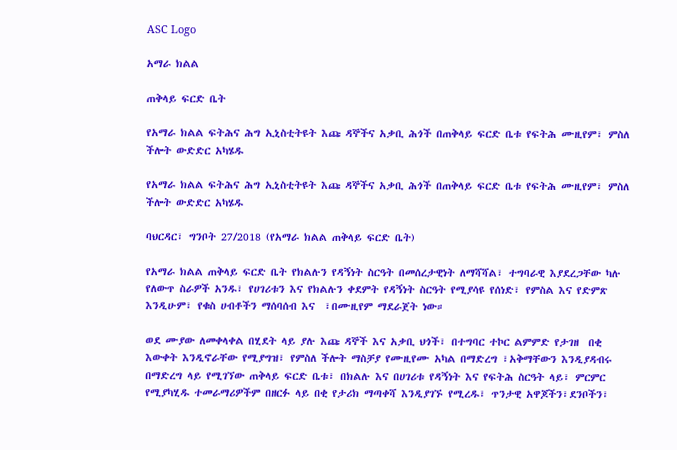ASC Logo

አማራ ክልል

ጠቅላይ ፍርድ ቤት

የአማራ ክልል ፍትሕና ሕግ ኢኒስቲትዩት እጩ ዳኞችና አቃቢ ሕጎች በጠቅላይ ፍርድ ቤቱ የፍትሕ ሙዚየም፣ ምስለ ችሎት ውድድር አካሄዱ

የአማራ ክልል ፍትሕና ሕግ ኢኒስቲትዩት እጩ ዳኞችና አቃቢ ሕጎች በጠቅላይ ፍርድ ቤቱ የፍትሕ ሙዚየም፣ ምስለ ችሎት ውድድር አካሄዱ

ባህርዳር፣ ግንቦት 27/2018 (የአማራ ክልል ጠቅላይ ፍርድ ቤት)

የአማራ ክልል ጠቅላይ ፍርድ ቤት የክልሉን የዳኝነት ስርዓት በመሰረታዊነት ለማሻሻል፣ ተግባራዊ እያደረጋቸው ካሉ  የለውጥ ስራዎች አንዱ፣ የሀገሪቱን እና የክልሉን ቀደምት የዳኝነት ስርዓት የሚያሳዩ የሰነድ፣ የምስል እና የድምጽ እንዲሁም፣ የቁስ ሀብቶችን ማሰባሰብ እና  ፣በሙዚየም ማደራጀት ነው።

ወደ ሙያው ለመቀላቀል በሂደት ላይ ያሉ እጩ ዳኞች እና አቃቢ ህጎች፣ በተግባር ተኮር ልምምድ የታገዘ  በቂ እውቀት እንዲኖራቸው የሚያግዝ፣ የምስለ ችሎት ማስቻያ የሙዚየሙ አካል በማድረግ ፣አቅማቸውን እንዲያዳብሩ በማድረግ ላይ የሚገኘው ጠቅላይ ፍርድ ቤቱ፣ በክልሉ እና በሀገሪቱ የዳኝነት እና የፍትሕ ስርዓት ላይ፣ ምርምር የሚያካሂዱ ተመራማሪዎችም በዘርፉ ላይ በቂ የታሪክ ማጣቀሻ እንዲያገኙ የሚረዱ፣ ጥንታዊ አዋጆችን፣ደንቦችን፣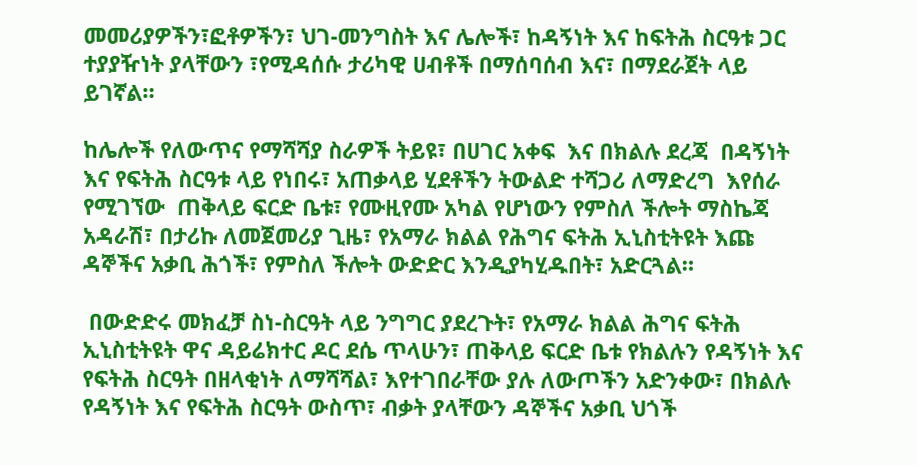መመሪያዎችን፣ፎቶዎችን፣ ህገ-መንግስት እና ሌሎች፣ ከዳኝነት እና ከፍትሕ ስርዓቱ ጋር ተያያዥነት ያላቸውን ፣የሚዳሰሱ ታሪካዊ ሀብቶች በማሰባሰብ እና፣ በማደራጀት ላይ ይገኛል።

ከሌሎች የለውጥና የማሻሻያ ስራዎች ትይዩ፣ በሀገር አቀፍ  እና በክልሉ ደረጃ  በዳኝነት እና የፍትሕ ስርዓቱ ላይ የነበሩ፣ አጠቃላይ ሂደቶችን ትውልድ ተሻጋሪ ለማድረግ  እየሰራ የሚገኘው  ጠቅላይ ፍርድ ቤቱ፣ የሙዚየሙ አካል የሆነውን የምስለ ችሎት ማስኬጃ አዳራሽ፣ በታሪኩ ለመጀመሪያ ጊዜ፣ የአማራ ክልል የሕግና ፍትሕ ኢኒስቲትዩት እጩ ዳኞችና አቃቢ ሕጎች፣ የምስለ ችሎት ውድድር እንዲያካሂዱበት፣ አድርጓል።

 በውድድሩ መክፈቻ ስነ-ስርዓት ላይ ንግግር ያደረጉት፣ የአማራ ክልል ሕግና ፍትሕ ኢኒስቲትዩት ዋና ዳይሬክተር ዶር ደሴ ጥላሁን፣ ጠቅላይ ፍርድ ቤቱ የክልሉን የዳኝነት እና የፍትሕ ስርዓት በዘላቂነት ለማሻሻል፣ እየተገበራቸው ያሉ ለውጦችን አድንቀው፣ በክልሉ የዳኝነት እና የፍትሕ ስርዓት ውስጥ፣ ብቃት ያላቸውን ዳኞችና አቃቢ ህጎች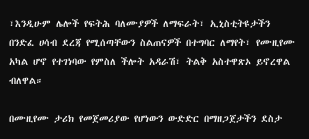፣እንዲሁም ሌሎች የፍትሕ ባለሙያዎች ለማፍራት፣ ኢኒስቲትዩታችን በንድፈ ሀሳብ ደረጃ የሚሰጣቸውን ስልጠናዎች በተግባር ለማየት፣ የሙዚየሙ አካል ሆኖ የተገነባው የምስለ ችሎት አዳራሽ፣ ትልቅ አስተዋጽኦ ይኖረዋል ብለዋል።

በሙዚየሙ ታሪክ የመጀመሪያው የሆነውን ውድድር በማዘጋጀታችን ደስታ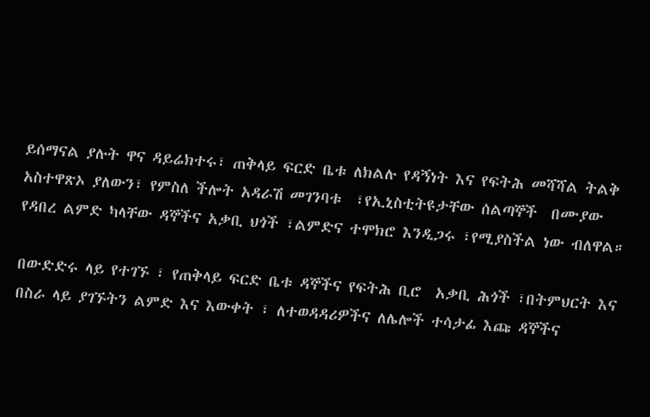ይሰማናል ያሉት ዋና ዳይሬክተሩ፣ ጠቅላይ ፍርድ ቤቱ ለክልሉ የዳኝነት እና የፍትሕ መሻሻል ትልቅ አስተዋጽኦ ያለውን፣ የምስለ ችሎት አዳራሽ መገንባቱ  ፣የኢኒስቲትዩታቸው ሰልጣኞች  በሙያው የዳበረ ልምድ ካላቸው ዳኞችና አቃቢ ህጎች ፣ልምድና ተሞክሮ እንዲጋሩ ፣የሚያስችል ነው ብለዋል።

በውድድሩ ላይ የተገኙ ፣ የጠቅላይ ፍርድ ቤቱ ዳኞችና የፍትሕ ቢሮ  አቃቢ ሕጎች ፣በትምህርት እና በስራ ላይ ያገኙትን ልምድ እና እውቀት ፣ ለተወዳዳሪዎችና ለሌሎች ተሳታፊ እጩ ዳኞችና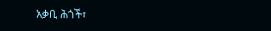አቃቢ ሕጎች፣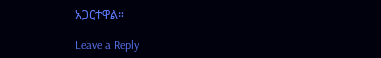አጋርተዋል።

Leave a Reply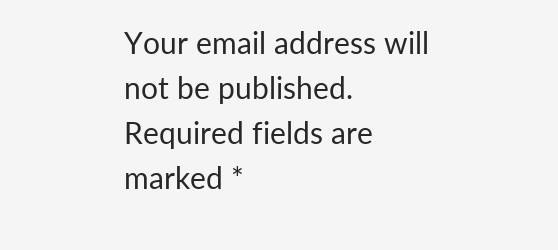Your email address will not be published. Required fields are marked *